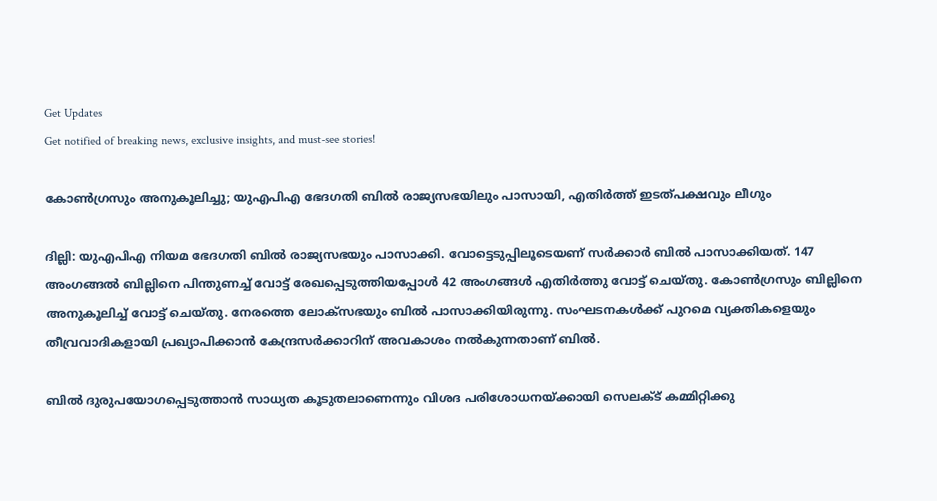Get Updates
Get notified of breaking news, exclusive insights, and must-see stories!

കോണ്‍ഗ്രസും അനുകൂലിച്ചു; യുഎപിഎ ഭേദഗതി ബില്‍ രാജ്യസഭയിലും പാസായി, എതിര്‍ത്ത് ഇടത്പക്ഷവും ലീഗും

ദില്ലി: യുഎപിഎ നിയമ ഭേദഗതി ബില്‍ രാജ്യസഭയും പാസാക്കി. വോട്ടെടുപ്പിലൂടെയണ് സര്‍ക്കാര്‍ ബില്‍ പാസാക്കിയത്. 147 അംഗങ്ങല്‍ ബില്ലിനെ പിന്തുണച്ച് വോട്ട് രേഖപ്പെടുത്തിയപ്പോള്‍ 42 അംഗങ്ങള്‍ എതിര്‍ത്തു വോട്ട് ചെയ്തു. കോണ്‍ഗ്രസും ബില്ലിനെ അനുകൂലിച്ച് വോട്ട് ചെയ്തു. നേരത്തെ ലോക്സഭയും ബില്‍ പാസാക്കിയിരുന്നു. സംഘടനകള്‍ക്ക് പുറമെ വ്യക്തികളെയും തീവ്രവാദികളായി പ്രഖ്യാപിക്കാന്‍ കേന്ദ്രസര്‍ക്കാറിന് അവകാശം നല്‍കുന്നതാണ് ബില്‍.

ബില്‍ ദുരുപയോഗപ്പെടുത്താന്‍ സാധ്യത കൂടുതലാണെന്നും വിശദ പരിശോധനയ്ക്കായി സെലക്ട് കമ്മിറ്റിക്കു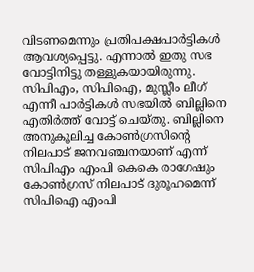വിടണമെന്നും പ്രതിപക്ഷപാര്‍ട്ടികള്‍ ആവശ്യപ്പെട്ടു. എന്നാല്‍ ഇതു സഭ വോട്ടിനിട്ടു തള്ളുകയായിരുന്നു. സിപിഎം, സിപിഐ, മുസ്ലീം ലീഗ് എന്നീ പാര്‍ട്ടികള്‍ സഭയില്‍ ബില്ലിനെ എതിര്‍ത്ത് വോട്ട് ചെയ്തു. ബില്ലിനെ അനുകൂലിച്ച കോണ്‍ഗ്രസിന്റെ നിലപാട് ജനവഞ്ചനയാണ് എന്ന് സിപിഎം എംപി കെകെ രാഗേഷും കോണ്‍ഗ്രസ് നിലപാട് ദുരൂഹമെന്ന് സിപിഐ എംപി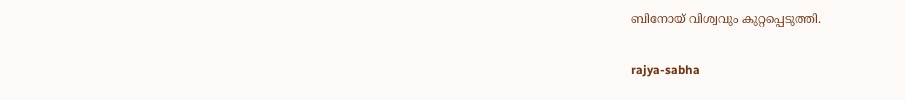ബിനോയ് വിശ്വവും കുറ്റപ്പെടുത്തി.

rajya-sabha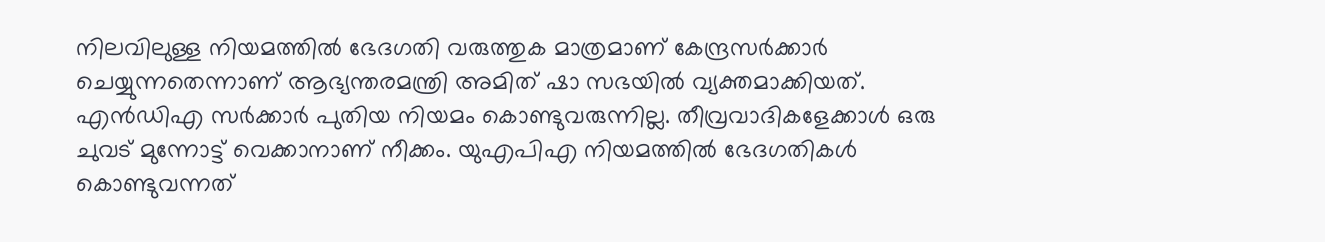നിലവിലുള്ള നിയമത്തില്‍ ഭേദഗതി വരുത്തുക മാത്രമാണ് കേന്ദ്രസര്‍ക്കാര്‍ ചെയ്യുന്നതെന്നാണ് ആഭ്യന്തരമന്ത്രി അമിത് ഷാ സഭയില്‍ വ്യക്തമാക്കിയത്. എന്‍ഡിഎ സര്‍ക്കാര്‍ പുതിയ നിയമം കൊണ്ടുവരുന്നില്ല. തീവ്രവാദികളേക്കാൾ ഒരു ചുവട് മുന്നോട്ട് വെക്കാനാണ് നീക്കം. യുഎപിഎ നിയമത്തിൽ ഭേദഗതികൾ കൊണ്ടുവന്നത്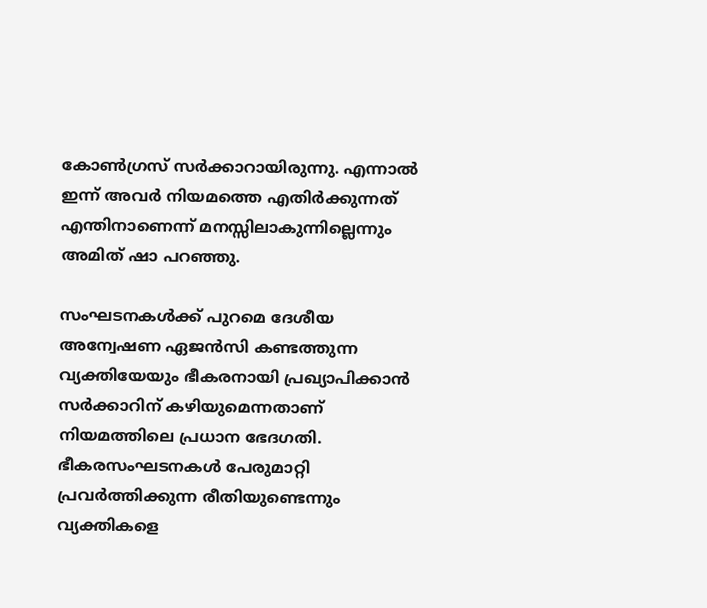കോണ്‍ഗ്രസ് സര്‍ക്കാറായിരുന്നു. എന്നാല്‍ ഇന്ന് അവര്‍ നിയമത്തെ എതിര്‍ക്കുന്നത് എന്തിനാണെന്ന് മനസ്സിലാകുന്നില്ലെന്നും അമിത് ഷാ പറഞ്ഞു.

സംഘടനകള്‍ക്ക് പുറമെ ദേശീയ അന്വേഷണ ഏജന്‍സി കണ്ടത്തുന്ന വ്യക്തിയേയും ഭീകരനായി പ്രഖ്യാപിക്കാന്‍ സര്‍ക്കാറിന് കഴിയുമെന്നതാണ് നിയമത്തിലെ പ്രധാന ഭേദഗതി. ഭീകരസംഘടനകൾ പേരുമാറ്റി പ്രവർത്തിക്കുന്ന രീതിയുണ്ടെന്നും വ്യക്തികളെ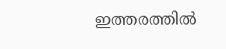ഇത്തരത്തില്‍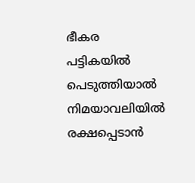ഭീകര പട്ടികയില്‍ പെടുത്തിയാല്‍ നിമയാവലിയില്‍ രക്ഷപ്പെടാന്‍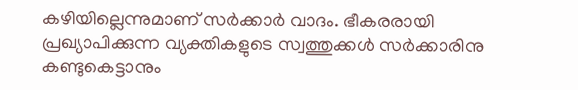കഴിയില്ലെന്നുമാണ് സര്‍ക്കാര്‍ വാദം. ഭീകരരായി പ്രഖ്യാപിക്കുന്ന വ്യക്തികളുടെ സ്വത്തുക്കള്‍ സര്‍ക്കാരിനു കണ്ടുകെട്ടാനും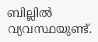ബില്ലില്‍ വ്യവസ്ഥയുണ്ട്.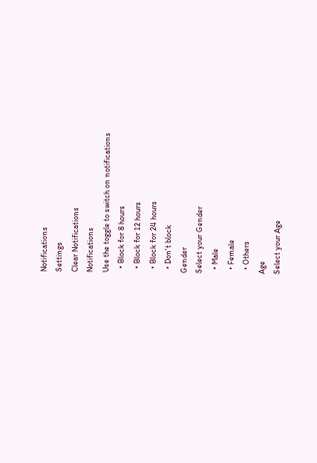Notifications
Settings
Clear Notifications
Notifications
Use the toggle to switch on notifications
  • Block for 8 hours
  • Block for 12 hours
  • Block for 24 hours
  • Don't block
Gender
Select your Gender
  • Male
  • Female
  • Others
Age
Select your Age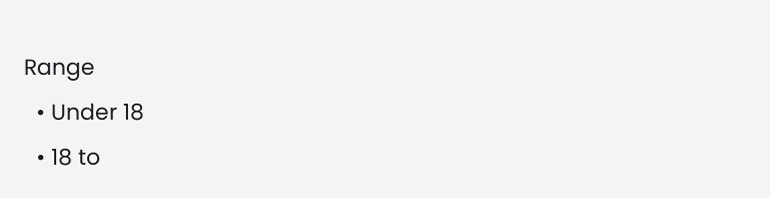Range
  • Under 18
  • 18 to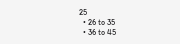25
  • 26 to 35
  • 36 to 45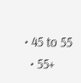• 45 to 55
  • 55+